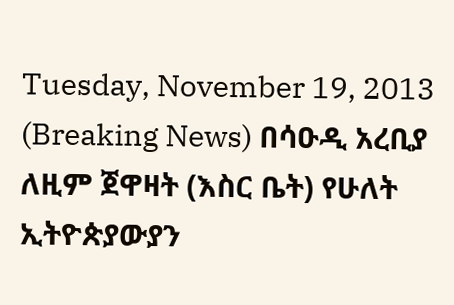Tuesday, November 19, 2013
(Breaking News) በሳዑዲ አረቢያ ለዚም ጀዋዛት (እስር ቤት) የሁለት ኢትዮጵያውያን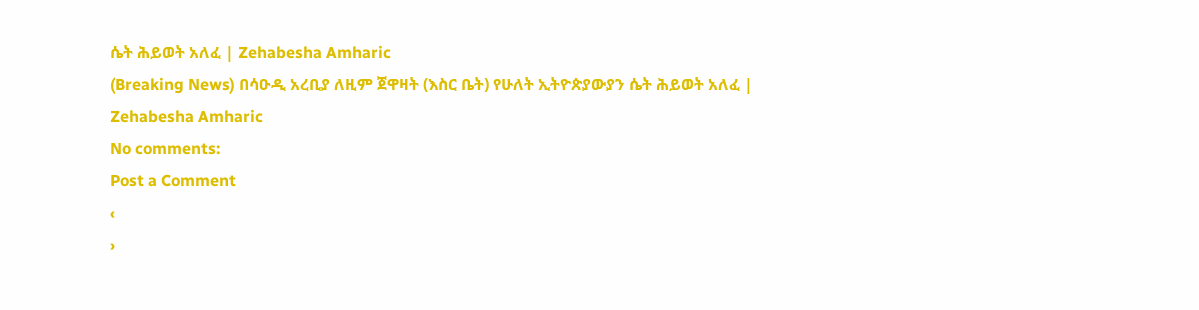ሴት ሕይወት አለፈ | Zehabesha Amharic
(Breaking News) በሳዑዲ አረቢያ ለዚም ጀዋዛት (እስር ቤት) የሁለት ኢትዮጵያውያን ሴት ሕይወት አለፈ | Zehabesha Amharic
No comments:
Post a Comment
‹
›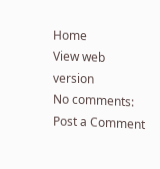Home
View web version
No comments:
Post a Comment